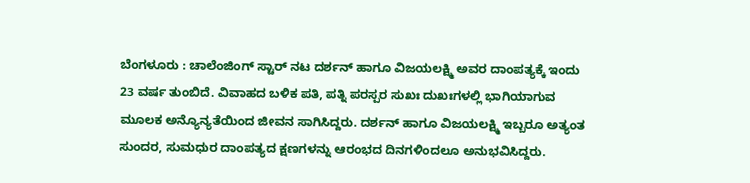ಬೆಂಗಳೂರು : ಚಾಲೆಂಜಿಂಗ್ ಸ್ಟಾರ್ ನಟ ದರ್ಶನ್ ಹಾಗೂ ವಿಜಯಲಕ್ಷ್ಮಿ ಅವರ ದಾಂಪತ್ಯಕ್ಕೆ ಇಂದು 23 ವರ್ಷ ತುಂಬಿದೆ. ವಿವಾಹದ ಬಳಿಕ ಪತಿ, ಪತ್ನಿ ಪರಸ್ಪರ ಸುಖಃ ದುಖಃಗಳಲ್ಲಿ ಭಾಗಿಯಾಗುವ ಮೂಲಕ ಅನ್ಯೊನ್ಯತೆಯಿಂದ ಜೀವನ ಸಾಗಿಸಿದ್ದರು. ದರ್ಶನ್ ಹಾಗೂ ವಿಜಯಲಕ್ಷ್ಮಿ ಇಬ್ಬರೂ ಅತ್ಯಂತ ಸುಂದರ, ಸುಮಧುರ ದಾಂಪತ್ಯದ ಕ್ಷಣಗಳನ್ನು ಆರಂಭದ ದಿನಗಳಿಂದಲೂ ಅನುಭವಿಸಿದ್ದರು.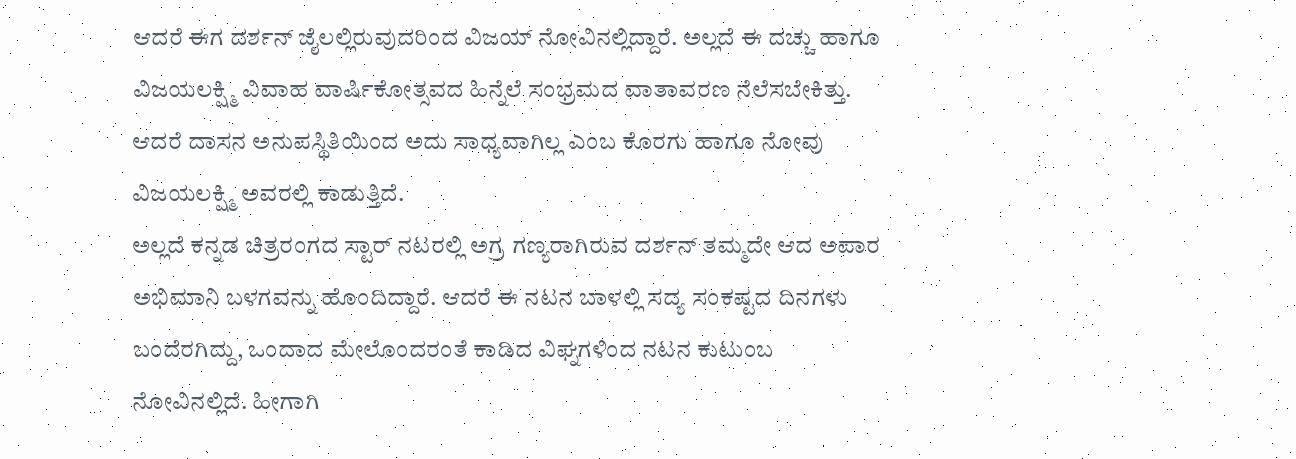ಆದರೆ ಈಗ ದರ್ಶನ್ ಜೈಲಲ್ಲಿರುವುದರಿಂದ ವಿಜಯ್ ನೋವಿನಲ್ಲಿದ್ದಾರೆ. ಅಲ್ಲದೆ ಈ ದಚ್ಚು ಹಾಗೂ ವಿಜಯಲಕ್ಷ್ಮಿ ವಿವಾಹ ವಾರ್ಷಿಕೋತ್ಸವದ ಹಿನ್ನೆಲೆ ಸಂಭ್ರಮದ ವಾತಾವರಣ ನೆಲೆಸಬೇಕಿತ್ತು. ಆದರೆ ದಾಸನ ಅನುಪಸ್ಥಿತಿಯಿಂದ ಅದು ಸಾಧ್ಯವಾಗಿಲ್ಲ ಎಂಬ ಕೊರಗು ಹಾಗೂ ನೋವು ವಿಜಯಲಕ್ಷ್ಮಿ ಅವರಲ್ಲಿ ಕಾಡುತ್ತಿದೆ.
ಅಲ್ಲದೆ ಕನ್ನಡ ಚಿತ್ರರಂಗದ ಸ್ಟಾರ್ ನಟರಲ್ಲಿ ಅಗ್ರ ಗಣ್ಯರಾಗಿರುವ ದರ್ಶನ್ ತಮ್ಮದೇ ಆದ ಅಪಾರ ಅಭಿಮಾನಿ ಬಳಗವನ್ನು ಹೊಂದಿದ್ದಾರೆ. ಆದರೆ ಈ ನಟನ ಬಾಳಲ್ಲಿ ಸದ್ಯ ಸಂಕಷ್ಟದ ದಿನಗಳು ಬಂದೆರಗಿದ್ದು, ಒಂದಾದ ಮೇಲೊಂದರಂತೆ ಕಾಡಿದ ವಿಘ್ನಗಳಿಂದ ನಟನ ಕುಟುಂಬ ನೋವಿನಲ್ಲಿದೆ. ಹೀಗಾಗಿ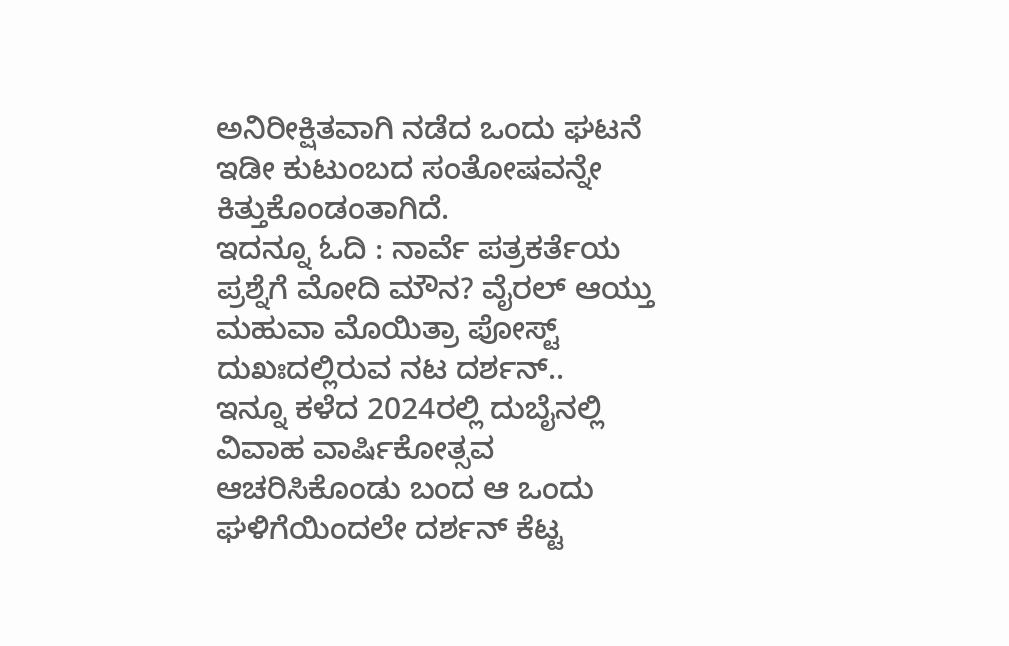ಅನಿರೀಕ್ಷಿತವಾಗಿ ನಡೆದ ಒಂದು ಘಟನೆ ಇಡೀ ಕುಟುಂಬದ ಸಂತೋಷವನ್ನೇ ಕಿತ್ತುಕೊಂಡಂತಾಗಿದೆ.
ಇದನ್ನೂ ಓದಿ : ನಾರ್ವೆ ಪತ್ರಕರ್ತೆಯ ಪ್ರಶ್ನೆಗೆ ಮೋದಿ ಮೌನ? ವೈರಲ್ ಆಯ್ತು ಮಹುವಾ ಮೊಯಿತ್ರಾ ಪೋಸ್ಟ್
ದುಖಃದಲ್ಲಿರುವ ನಟ ದರ್ಶನ್..
ಇನ್ನೂ ಕಳೆದ 2024ರಲ್ಲಿ ದುಬೈನಲ್ಲಿ ವಿವಾಹ ವಾರ್ಷಿಕೋತ್ಸವ ಆಚರಿಸಿಕೊಂಡು ಬಂದ ಆ ಒಂದು ಘಳಿಗೆಯಿಂದಲೇ ದರ್ಶನ್ ಕೆಟ್ಟ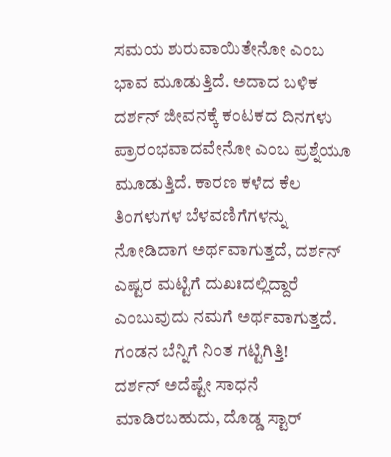ಸಮಯ ಶುರುವಾಯಿತೇನೋ ಎಂಬ ಭಾವ ಮೂಡುತ್ತಿದೆ. ಅದಾದ ಬಳಿಕ ದರ್ಶನ್ ಜೀವನಕ್ಕೆ ಕಂಟಕದ ದಿನಗಳು ಪ್ರಾರಂಭವಾದವೇನೋ ಎಂಬ ಪ್ರಶ್ನೆಯೂ ಮೂಡುತ್ತಿದೆ. ಕಾರಣ ಕಳೆದ ಕೆಲ ತಿಂಗಳುಗಳ ಬೆಳವಣಿಗೆಗಳನ್ನು ನೋಡಿದಾಗ ಅರ್ಥವಾಗುತ್ತದೆ, ದರ್ಶನ್ ಎಷ್ಟರ ಮಟ್ಟಿಗೆ ದುಖಃದಲ್ಲಿದ್ದಾರೆ ಎಂಬುವುದು ನಮಗೆ ಅರ್ಥವಾಗುತ್ತದೆ.
ಗಂಡನ ಬೆನ್ನಿಗೆ ನಿಂತ ಗಟ್ಟಿಗಿತ್ತಿ!
ದರ್ಶನ್ ಅದೆಷ್ಟೇ ಸಾಧನೆ ಮಾಡಿರಬಹುದು, ದೊಡ್ಡ ಸ್ಟಾರ್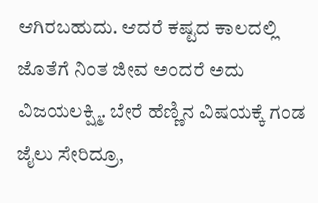ಆಗಿರಬಹುದು. ಆದರೆ ಕಷ್ಟದ ಕಾಲದಲ್ಲಿ ಜೊತೆಗೆ ನಿಂತ ಜೀವ ಅಂದರೆ ಅದು ವಿಜಯಲಕ್ಷ್ಮಿ. ಬೇರೆ ಹೆಣ್ಣಿನ ವಿಷಯಕ್ಕೆ ಗಂಡ ಜೈಲು ಸೇರಿದ್ರೂ,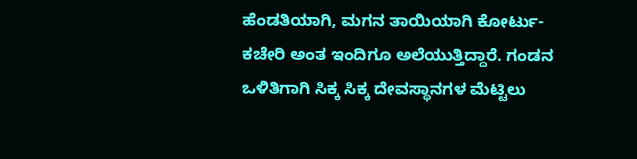ಹೆಂಡತಿಯಾಗಿ, ಮಗನ ತಾಯಿಯಾಗಿ ಕೋರ್ಟು-ಕಚೇರಿ ಅಂತ ಇಂದಿಗೂ ಅಲೆಯುತ್ತಿದ್ದಾರೆ. ಗಂಡನ ಒಳಿತಿಗಾಗಿ ಸಿಕ್ಕ ಸಿಕ್ಕ ದೇವಸ್ಥಾನಗಳ ಮೆಟ್ಟಿಲು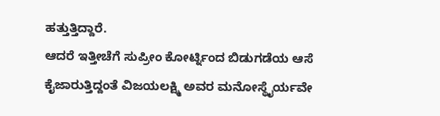ಹತ್ತುತ್ತಿದ್ದಾರೆ.
ಆದರೆ ಇತ್ತೀಚೆಗೆ ಸುಪ್ರೀಂ ಕೋರ್ಟ್ನಿಂದ ಬಿಡುಗಡೆಯ ಆಸೆ ಕೈಜಾರುತ್ತಿದ್ದಂತೆ ವಿಜಯಲಕ್ಷ್ಮಿ ಅವರ ಮನೋಸ್ಥೈರ್ಯವೇ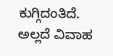ಕುಗ್ಗಿದಂತಿದೆ. ಅಲ್ಲದೆ ವಿವಾಹ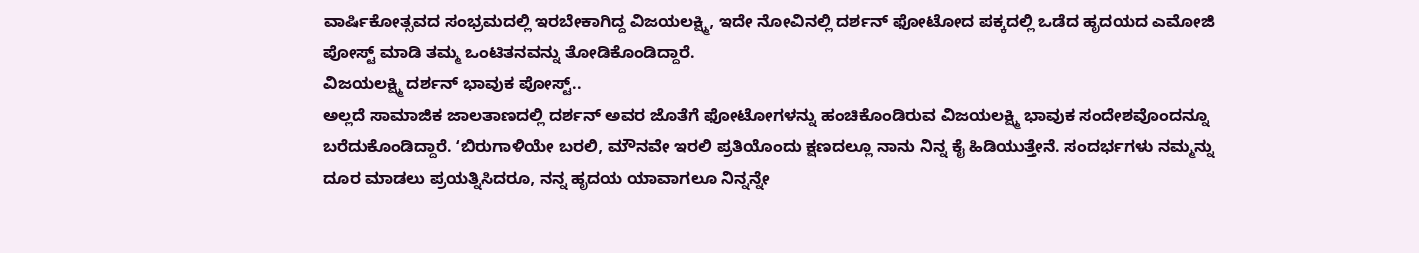ವಾರ್ಷಿಕೋತ್ಸವದ ಸಂಭ್ರಮದಲ್ಲಿ ಇರಬೇಕಾಗಿದ್ದ ವಿಜಯಲಕ್ಷ್ಮಿ, ಇದೇ ನೋವಿನಲ್ಲಿ ದರ್ಶನ್ ಫೋಟೋದ ಪಕ್ಕದಲ್ಲಿ ಒಡೆದ ಹೃದಯದ ಎಮೋಜಿ ಪೋಸ್ಟ್ ಮಾಡಿ ತಮ್ಮ ಒಂಟಿತನವನ್ನು ತೋಡಿಕೊಂಡಿದ್ದಾರೆ.
ವಿಜಯಲಕ್ಷ್ಮಿ ದರ್ಶನ್ ಭಾವುಕ ಪೋಸ್ಟ್..
ಅಲ್ಲದೆ ಸಾಮಾಜಿಕ ಜಾಲತಾಣದಲ್ಲಿ ದರ್ಶನ್ ಅವರ ಜೊತೆಗೆ ಫೋಟೋಗಳನ್ನು ಹಂಚಿಕೊಂಡಿರುವ ವಿಜಯಲಕ್ಷ್ಮಿ ಭಾವುಕ ಸಂದೇಶವೊಂದನ್ನೂ ಬರೆದುಕೊಂಡಿದ್ದಾರೆ. ʻಬಿರುಗಾಳಿಯೇ ಬರಲಿ, ಮೌನವೇ ಇರಲಿ ಪ್ರತಿಯೊಂದು ಕ್ಷಣದಲ್ಲೂ ನಾನು ನಿನ್ನ ಕೈ ಹಿಡಿಯುತ್ತೇನೆ. ಸಂದರ್ಭಗಳು ನಮ್ಮನ್ನು ದೂರ ಮಾಡಲು ಪ್ರಯತ್ನಿಸಿದರೂ, ನನ್ನ ಹೃದಯ ಯಾವಾಗಲೂ ನಿನ್ನನ್ನೇ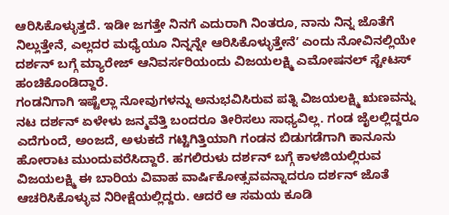ಆರಿಸಿಕೊಳ್ಳುತ್ತದೆ. ಇಡೀ ಜಗತ್ತೇ ನಿನಗೆ ಎದುರಾಗಿ ನಿಂತರೂ, ನಾನು ನಿನ್ನ ಜೊತೆಗೆ ನಿಲ್ಲುತ್ತೇನೆ, ಎಲ್ಲದರ ಮಧ್ಯೆಯೂ ನಿನ್ನನ್ನೇ ಆರಿಸಿಕೊಳ್ಳುತ್ತೇನೆʼ ಎಂದು ನೋವಿನಲ್ಲಿಯೇ ದರ್ಶನ್ ಬಗ್ಗೆ ಮ್ಯಾರೇಜ್ ಆನಿವರ್ಸರಿಯಂದು ವಿಜಯಲಕ್ಷ್ಮಿ ಎಮೋಷನಲ್ ಸ್ಟೇಟಸ್ ಹಂಚಿಕೊಂಡಿದ್ದಾರೆ.
ಗಂಡನಿಗಾಗಿ ಇಷ್ಟೆಲ್ಲಾ ನೋವುಗಳನ್ನು ಅನುಭವಿಸಿರುವ ಪತ್ನಿ ವಿಜಯಲಕ್ಷ್ಮಿ ಋಣವನ್ನು ನಟ ದರ್ಶನ್ ಏಳೇಳು ಜನ್ಮವೆತ್ತಿ ಬಂದರೂ ತೀರಿಸಲು ಸಾಧ್ಯವಿಲ್ಲ. ಗಂಡ ಜೈಲಲ್ಲಿದ್ದರೂ ಎದೆಗುಂದೆ, ಅಂಜದೆ, ಅಳುಕದೆ ಗಟ್ಟಿಗಿತ್ತಿಯಾಗಿ ಗಂಡನ ಬಿಡುಗಡೆಗಾಗಿ ಕಾನೂನು ಹೋರಾಟ ಮುಂದುವರೆಸಿದ್ದಾರೆ. ಹಗಲಿರುಳು ದರ್ಶನ್ ಬಗ್ಗೆ ಕಾಳಜಿಯಲ್ಲಿರುವ ವಿಜಯಲಕ್ಷ್ಮಿ ಈ ಬಾರಿಯ ವಿವಾಹ ವಾರ್ಷಿಕೋತ್ಸವವನ್ನಾದರೂ ದರ್ಶನ್ ಜೊತೆ ಆಚರಿಸಿಕೊಳ್ಳುವ ನಿರೀಕ್ಷೆಯಲ್ಲಿದ್ದರು. ಆದರೆ ಆ ಸಮಯ ಕೂಡಿ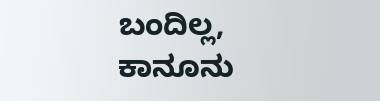ಬಂದಿಲ್ಲ, ಕಾನೂನು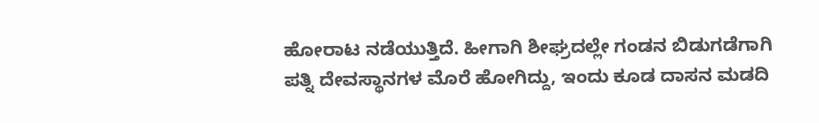ಹೋರಾಟ ನಡೆಯುತ್ತಿದೆ. ಹೀಗಾಗಿ ಶೀಘ್ರದಲ್ಲೇ ಗಂಡನ ಬಿಡುಗಡೆಗಾಗಿ ಪತ್ನಿ ದೇವಸ್ಥಾನಗಳ ಮೊರೆ ಹೋಗಿದ್ದು, ಇಂದು ಕೂಡ ದಾಸನ ಮಡದಿ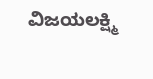ವಿಜಯಲಕ್ಷ್ಮಿ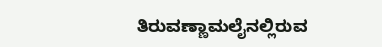ತಿರುವಣ್ಣಾಮಲೈನಲ್ಲಿರುವ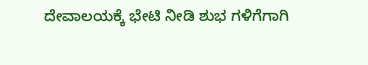ದೇವಾಲಯಕ್ಕೆ ಭೇಟಿ ನೀಡಿ ಶುಭ ಗಳಿಗೆಗಾಗಿ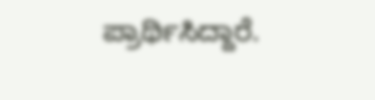ಪ್ರಾರ್ಥಿಸಿದ್ದಾರೆ.